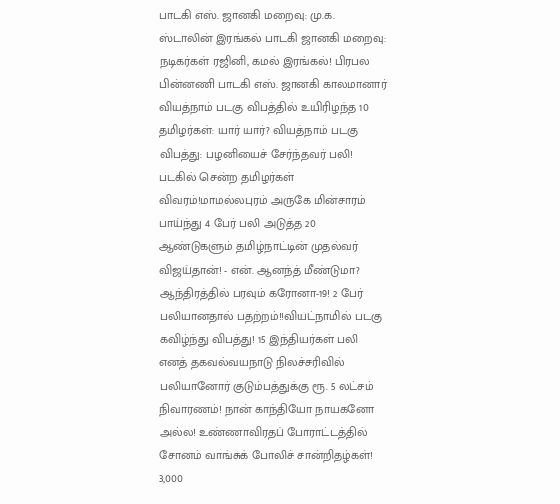பாடகி எஸ். ஜானகி மறைவு: மு.க. ஸ்டாலின் இரங்கல் பாடகி ஜானகி மறைவு: நடிகர்கள் ரஜினி, கமல் இரங்கல்! பிரபல பின்னணி பாடகி எஸ். ஜானகி காலமானார் வியத்நாம் படகு விபத்தில் உயிரிழந்த 10 தமிழர்கள்: யார் யார்? வியத்நாம் படகு விபத்து: பழனியைச் சேர்ந்தவர் பலி! படகில் சென்ற தமிழர்கள் விவரம்!மாமல்லபுரம் அருகே மின்சாரம் பாய்ந்து 4 பேர் பலி அடுத்த 20 ஆண்டுகளும் தமிழ்நாட்டின் முதல்வர் விஜய்தான்! - என். ஆனந்த் மீண்டுமா? ஆந்திரத்தில் பரவும் கரோனா-19! 2 பேர் பலியானதால் பதற்றம்!!வியட்நாமில் படகு கவிழ்ந்து விபத்து! 15 இந்தியர்கள் பலி எனத் தகவல்வயநாடு நிலச்சரிவில் பலியானோர் குடும்பத்துக்கு ரூ. 5 லட்சம் நிவாரணம்! நான் காந்தியோ நாயகனோ அல்ல! உண்ணாவிரதப் போராட்டத்தில் சோனம் வாங்சுக் போலிச் சான்றிதழ்கள்! 3,000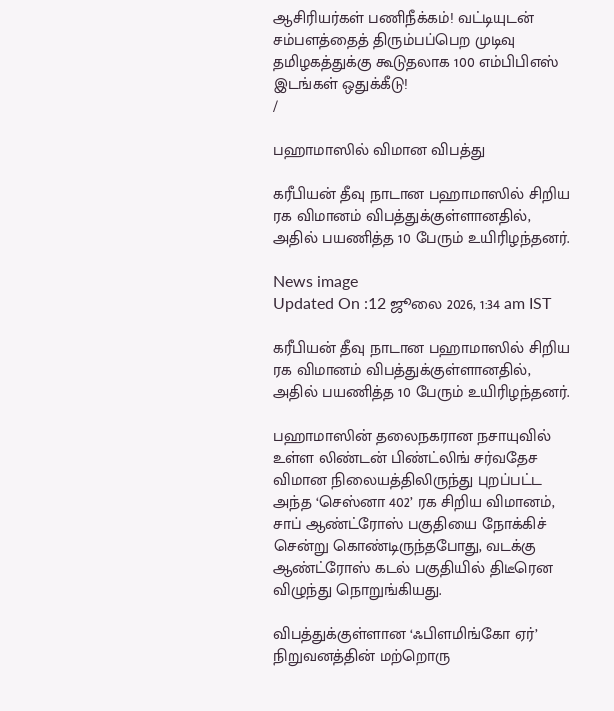ஆசிரியர்கள் பணிநீக்கம்! வட்டியுடன் சம்பளத்தைத் திரும்பப்பெற முடிவு தமிழகத்துக்கு கூடுதலாக 100 எம்பிபிஎஸ் இடங்கள் ஒதுக்கீடு!
/

பஹாமாஸில் விமான விபத்து

கரீபியன் தீவு நாடான பஹாமாஸில் சிறிய ரக விமானம் விபத்துக்குள்ளானதில், அதில் பயணித்த 10 பேரும் உயிரிழந்தனர்.

News image
Updated On :12 ஜூலை 2026, 1:34 am IST

கரீபியன் தீவு நாடான பஹாமாஸில் சிறிய ரக விமானம் விபத்துக்குள்ளானதில், அதில் பயணித்த 10 பேரும் உயிரிழந்தனர்.

பஹாமாஸின் தலைநகரான நசாயுவில் உள்ள லிண்டன் பிண்ட்லிங் சர்வதேச விமான நிலையத்திலிருந்து புறப்பட்ட அந்த ‘செஸ்னா 402’ ரக சிறிய விமானம், சாப் ஆண்ட்ரோஸ் பகுதியை நோக்கிச் சென்று கொண்டிருந்தபோது, வடக்கு ஆண்ட்ரோஸ் கடல் பகுதியில் திடீரென விழுந்து நொறுங்கியது.

விபத்துக்குள்ளான ‘ஃபிளமிங்கோ ஏர்’ நிறுவனத்தின் மற்றொரு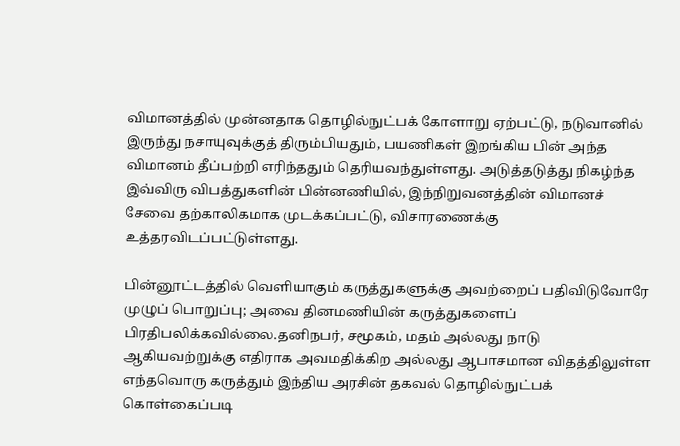விமானத்தில் முன்னதாக தொழில்நுட்பக் கோளாறு ஏற்பட்டு, நடுவானில் இருந்து நசாயுவுக்குத் திரும்பியதும், பயணிகள் இறங்கிய பின் அந்த விமானம் தீப்பற்றி எரிந்ததும் தெரியவந்துள்ளது. அடுத்தடுத்து நிகழ்ந்த இவ்விரு விபத்துகளின் பின்னணியில், இந்நிறுவனத்தின் விமானச் சேவை தற்காலிகமாக முடக்கப்பட்டு, விசாரணைக்கு உத்தரவிடப்பட்டுள்ளது.

பின்னூட்டத்தில் வெளியாகும் கருத்துகளுக்கு அவற்றைப் பதிவிடுவோரே முழுப் பொறுப்பு; அவை தினமணியின் கருத்துகளைப் பிரதிபலிக்கவில்லை.தனிநபர், சமூகம், மதம் அல்லது நாடு ஆகியவற்றுக்கு எதிராக அவமதிக்கிற அல்லது ஆபாசமான விதத்திலுள்ள எந்தவொரு கருத்தும் இந்திய அரசின் தகவல் தொழில்நுட்பக் கொள்கைப்படி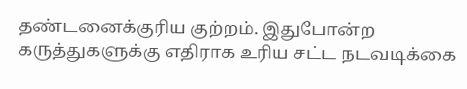தண்டனைக்குரிய குற்றம். இதுபோன்ற கருத்துகளுக்கு எதிராக உரிய சட்ட நடவடிக்கை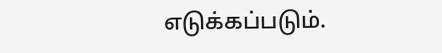எடுக்கப்படும்.